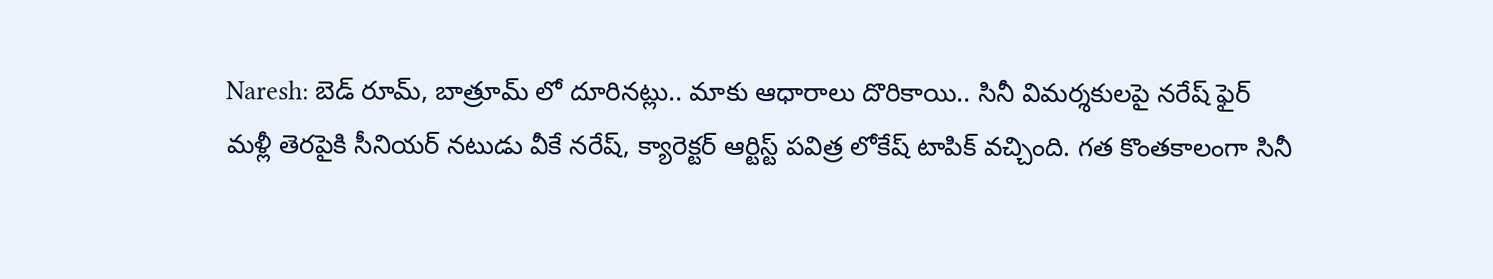Naresh: బెడ్ రూమ్, బాత్రూమ్ లో దూరినట్లు.. మాకు ఆధారాలు దొరికాయి.. సినీ విమర్శకులపై నరేష్ ఫైర్
మళ్లీ తెరపైకి సీనియర్ నటుడు వీకే నరేష్, క్యారెక్టర్ ఆర్టిస్ట్ పవిత్ర లోకేష్ టాపిక్ వచ్చింది. గత కొంతకాలంగా సినీ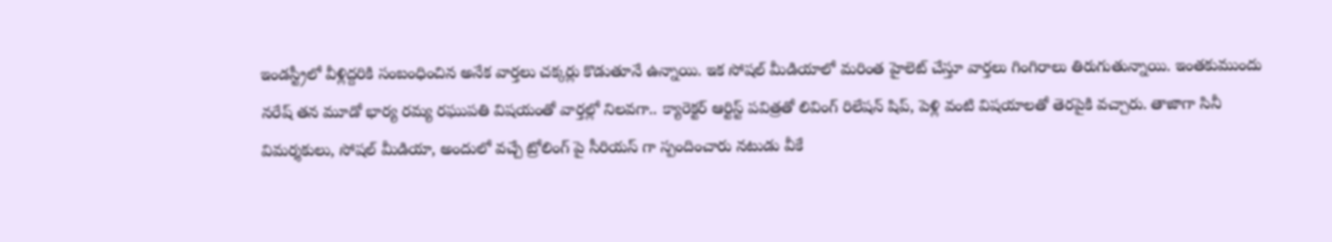ఇండస్ట్రీలో వీళ్లిద్దరికి సంబంధించిన అనేక వార్తలు చక్కర్లు కొడుతూనే ఉన్నాయి. ఇక సోషల్ మీడియాలో మరింత హైలెట్ చేస్తూ వార్తలు గింగిరాలు తిరుగుతున్నాయి. ఇంతకుముందు నరేష్ తన మూడో భార్య రమ్య రఘుపతి విషయంతో వార్తల్లో నిలవగా.. క్యారెక్టర్ ఆర్టిస్ట్ పవిత్రతో లివింగ్ రిలేషన్ షిప్, పెళ్లి వంటి విషయాలతో తెరపైకి వచ్చారు. తాజాగా సినీ విమర్శకులు, సోషల్ మీడియా, అందులో వచ్చే ట్రోలింగ్ పై సీరియస్ గా స్పందించారు నటుడు వీకే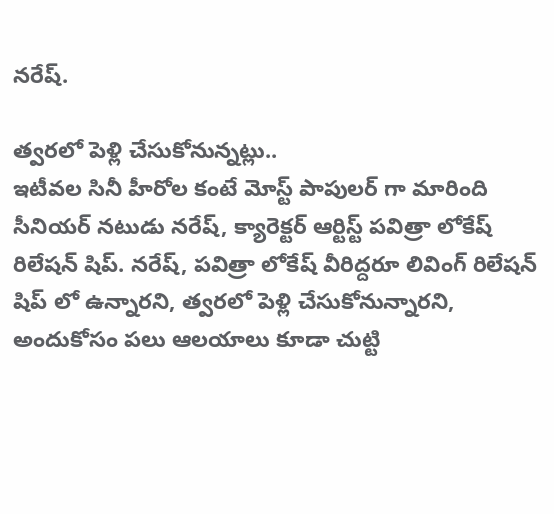నరేష్.

త్వరలో పెళ్లి చేసుకోనున్నట్లు..
ఇటీవల సినీ హీరోల కంటే మోస్ట్ పాపులర్ గా మారింది సీనియర్ నటుడు నరేష్, క్యారెక్టర్ ఆర్టిస్ట్ పవిత్రా లోకేష్ రిలేషన్ షిప్. నరేష్, పవిత్రా లోకేష్ వీరిద్దరూ లివింగ్ రిలేషన్ షిప్ లో ఉన్నారని, త్వరలో పెళ్లి చేసుకోనున్నారని, అందుకోసం పలు ఆలయాలు కూడా చుట్టి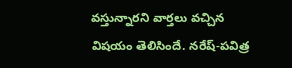వస్తున్నారని వార్తలు వచ్చిన విషయం తెలిసిందే. నరేష్-పవిత్ర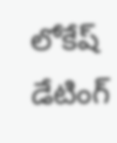లోకేష్ డేటింగ్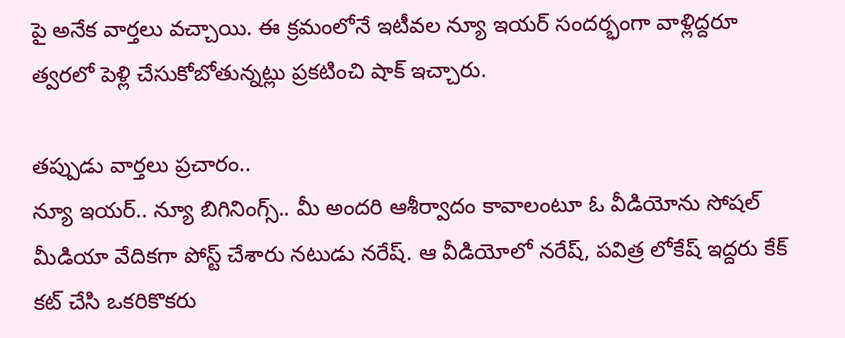పై అనేక వార్తలు వచ్చాయి. ఈ క్రమంలోనే ఇటీవల న్యూ ఇయర్ సందర్భంగా వాళ్లిద్దరూ త్వరలో పెళ్లి చేసుకోబోతున్నట్లు ప్రకటించి షాక్ ఇచ్చారు.

తప్పుడు వార్తలు ప్రచారం..
న్యూ ఇయర్.. న్యూ బిగినింగ్స్.. మీ అందరి ఆశీర్వాదం కావాలంటూ ఓ వీడియోను సోషల్ మీడియా వేదికగా పోస్ట్ చేశారు నటుడు నరేష్. ఆ వీడియోలో నరేష్, పవిత్ర లోకేష్ ఇద్దరు కేక్ కట్ చేసి ఒకరికొకరు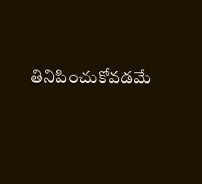తినిపించుకోవడమే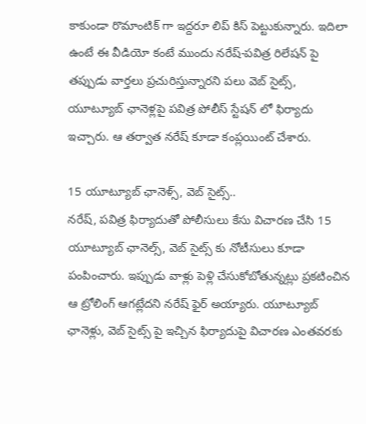కాకుండా రొమాంటిక్ గా ఇద్దరూ లిప్ కిస్ పెట్టుకున్నారు. ఇదిలా ఉంటే ఈ వీడియో కంటే ముందు నరేష్-పవిత్ర రిలేషన్ పై తప్పుడు వార్తలు ప్రచురిస్తున్నారని పలు వెబ్ సైట్స్, యూట్యూబ్ ఛానెళ్లపై పవిత్ర పోలీస్ స్టేషన్ లో ఫిర్యాదు ఇచ్చారు. ఆ తర్వాత నరేష్ కూడా కంప్లయింట్ చేశారు.

15 యూట్యూబ్ ఛానెళ్స్, వెబ్ సైట్స్..
నరేష్, పవిత్ర ఫిర్యాదుతో పోలీసులు కేసు విచారణ చేసి 15 యూట్యూబ్ ఛానెల్స్, వెబ్ సైట్స్ కు నోటీసులు కూడా పంపించారు. ఇప్పుడు వాళ్లు పెళ్లి చేసుకోబోతున్నట్లు ప్రకటించిన ఆ ట్రోలింగ్ ఆగట్లేదని నరేష్ ఫైర్ అయ్యారు. యూట్యూబ్ ఛానెళ్లు, వెబ్ సైట్స్ పై ఇచ్చిన ఫిర్యాదుపై విచారణ ఎంతవరకు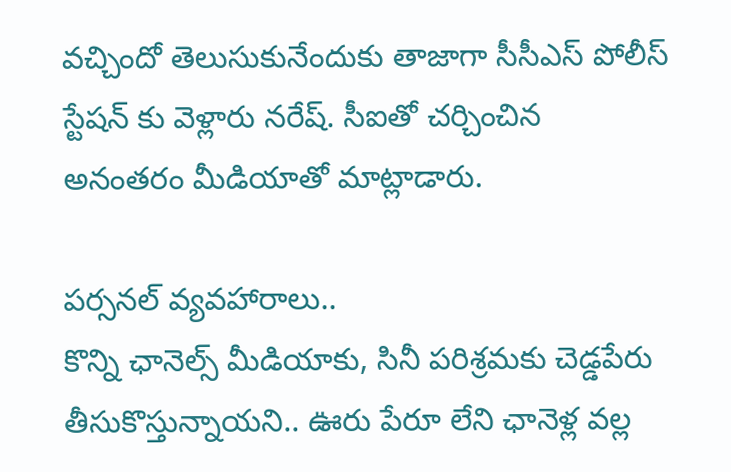వచ్చిందో తెలుసుకునేందుకు తాజాగా సీసీఎస్ పోలీస్ స్టేషన్ కు వెళ్లారు నరేష్. సీఐతో చర్చించిన అనంతరం మీడియాతో మాట్లాడారు.

పర్సనల్ వ్యవహారాలు..
కొన్ని ఛానెల్స్ మీడియాకు, సినీ పరిశ్రమకు చెడ్డపేరు తీసుకొస్తున్నాయని.. ఊరు పేరూ లేని ఛానెళ్ల వల్ల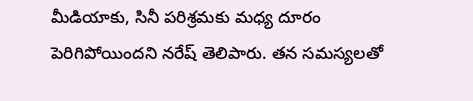మీడియాకు, సినీ పరిశ్రమకు మధ్య దూరం పెరిగిపోయిందని నరేష్ తెలిపారు. తన సమస్యలతో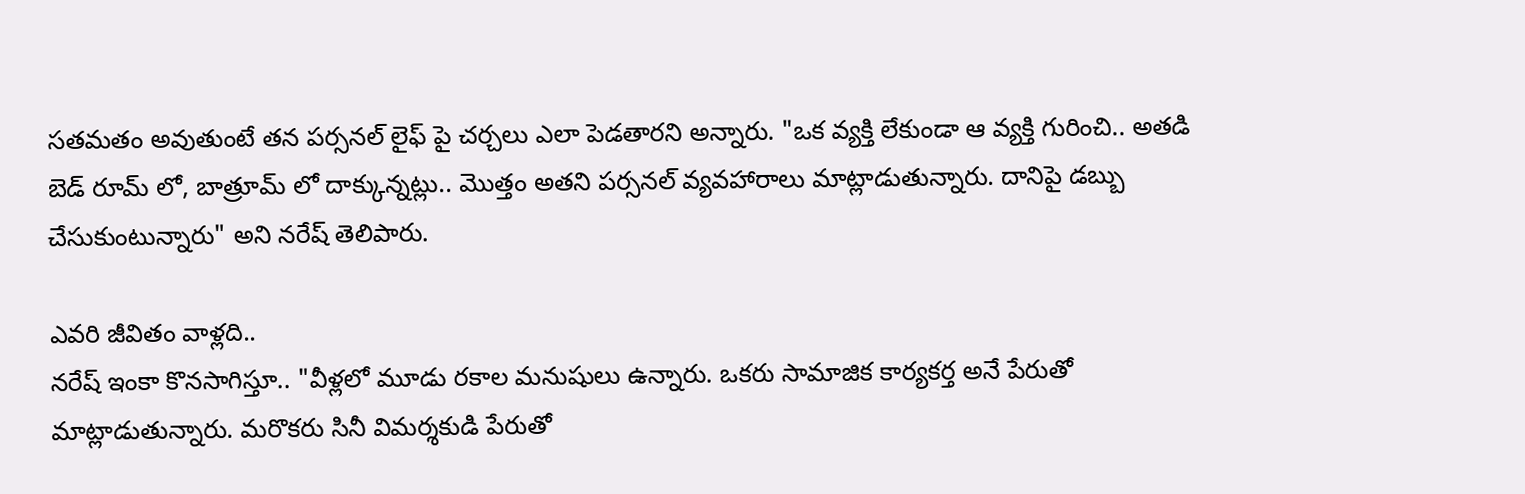సతమతం అవుతుంటే తన పర్సనల్ లైఫ్ పై చర్చలు ఎలా పెడతారని అన్నారు. "ఒక వ్యక్తి లేకుండా ఆ వ్యక్తి గురించి.. అతడి బెడ్ రూమ్ లో, బాత్రూమ్ లో దాక్కున్నట్లు.. మొత్తం అతని పర్సనల్ వ్యవహారాలు మాట్లాడుతున్నారు. దానిపై డబ్బు చేసుకుంటున్నారు" అని నరేష్ తెలిపారు.

ఎవరి జీవితం వాళ్లది..
నరేష్ ఇంకా కొనసాగిస్తూ.. "వీళ్లలో మూడు రకాల మనుషులు ఉన్నారు. ఒకరు సామాజిక కార్యకర్త అనే పేరుతో మాట్లాడుతున్నారు. మరొకరు సినీ విమర్శకుడి పేరుతో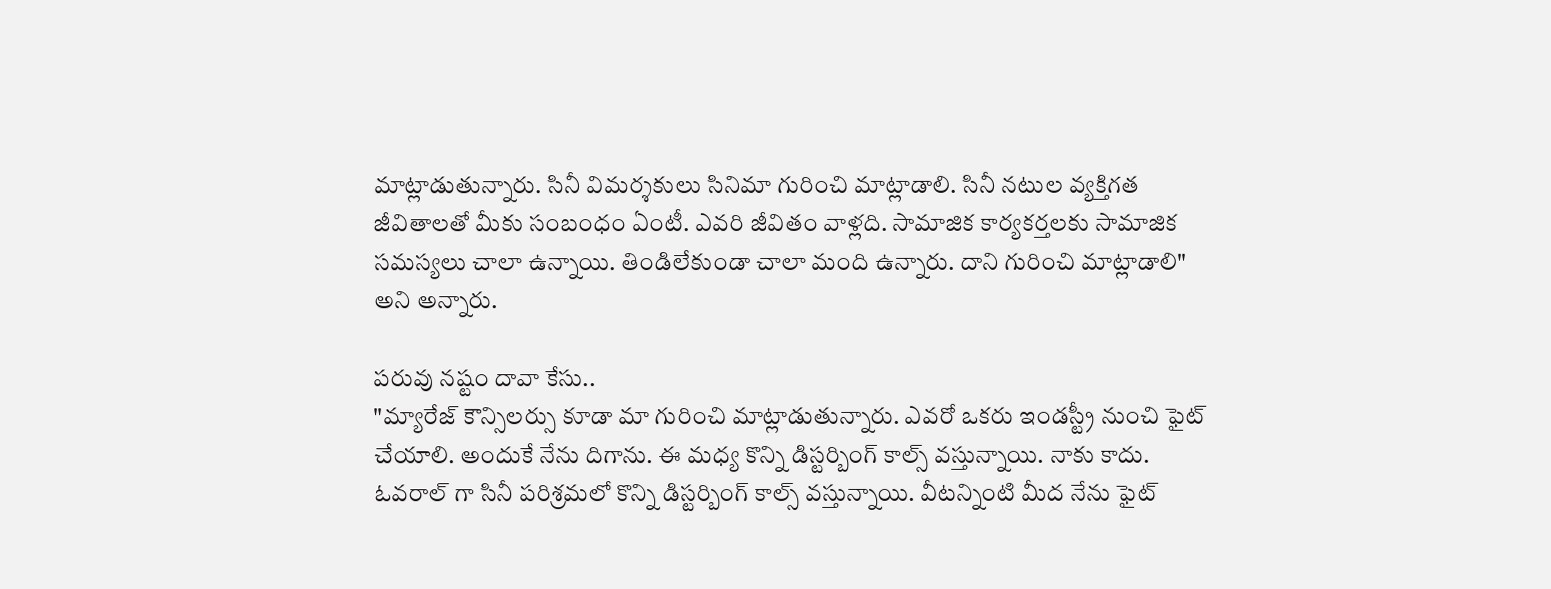మాట్లాడుతున్నారు. సినీ విమర్శకులు సినిమా గురించి మాట్లాడాలి. సినీ నటుల వ్యక్తిగత జీవితాలతో మీకు సంబంధం ఏంటీ. ఎవరి జీవితం వాళ్లది. సామాజిక కార్యకర్తలకు సామాజిక సమస్యలు చాలా ఉన్నాయి. తిండిలేకుండా చాలా మంది ఉన్నారు. దాని గురించి మాట్లాడాలి" అని అన్నారు.

పరువు నష్టం దావా కేసు..
"మ్యారేజ్ కౌన్సిలర్సు కూడా మా గురించి మాట్లాడుతున్నారు. ఎవరో ఒకరు ఇండస్ట్రీ నుంచి ఫైట్ చేయాలి. అందుకే నేను దిగాను. ఈ మధ్య కొన్ని డిస్టర్బింగ్ కాల్స్ వస్తున్నాయి. నాకు కాదు. ఓవరాల్ గా సినీ పరిశ్రమలో కొన్ని డిస్టర్బింగ్ కాల్స్ వస్తున్నాయి. వీటన్నింటి మీద నేను ఫైట్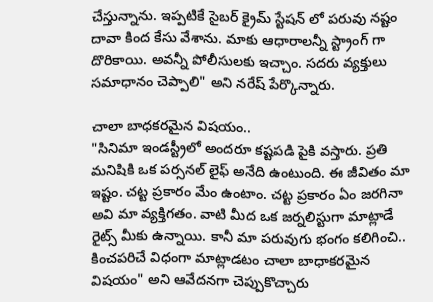చేస్తున్నాను. ఇప్పటికే సైబర్ క్రైమ్ స్టేషన్ లో పరువు నష్టం దావా కింద కేసు వేశాను. మాకు ఆధారాలన్నీ స్ట్రాంగ్ గా దొరికాయి. అవన్నీ పోలీసులకు ఇచ్చాం. సదరు వ్యక్తులు సమాధానం చెప్పాలి" అని నరేష్ పేర్కొన్నారు.

చాలా బాధకరమైన విషయం..
"సినిమా ఇండస్ట్రీలో అందరూ కష్టపడి పైకి వస్తారు. ప్రతి మనిషికి ఒక పర్సనల్ లైఫ్ అనేది ఉంటుంది. ఈ జీవితం మా ఇష్టం. చట్ట ప్రకారం మేం ఉంటాం. చట్ట ప్రకారం ఏం జరగినా అవి మా వ్యక్తిగతం. వాటి మీద ఒక జర్నలిస్టుగా మాట్లాడే రైట్స్ మీకు ఉన్నాయి. కానీ మా పరువుగు భంగం కలిగించి.. కించపరిచే విధంగా మాట్లాడటం చాలా బాధాకరమైన విషయం" అని ఆవేదనగా చెప్పుకొచ్చారు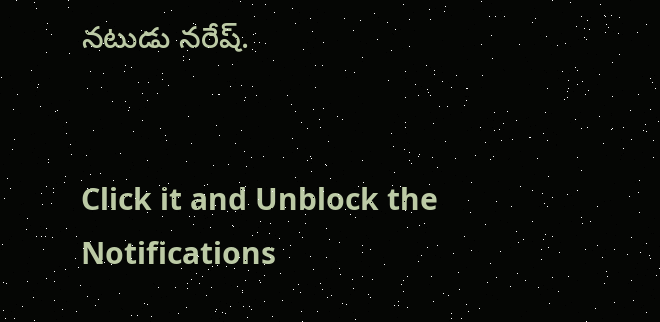నటుడు నరేష్.


Click it and Unblock the Notifications